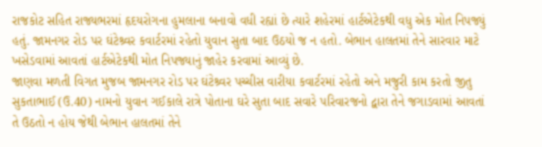રાજકોટ સહિત રાજ્યભરમાં હૃદયરોગના હુમલાના બનાવો વધી રહ્યાં છે ત્યારે શહેરમાં હાર્ટએટેકથી વધુ એક મોત નિપજ્યું હતું. જામનગર રોડ પર ઘંટેશ્ર્વર કવાર્ટરમાં રહેતો યુવાન સુતા બાદ ઉઠયો જ ન હતો. બેભાન હાલતમાં તેને સારવાર માટે ખસેડવામાં આવતાં હાર્ટએટેકથી મોત નિપજ્યાનું જાહેર કરવામાં આવ્યું છે.
જાણવા મળતી વિગત મુજબ જામનગર રોડ પર ઘંટેશ્ર્વર પચ્ચીસ વારીયા કવાર્ટરમાં રહેતો અને મજુરી કામ કરતો જીતુ સુકતાભાઈ (ઉ.40) નામનો યુવાન ગઈકાલે રાત્રે પોતાના ઘરે સુતા બાદ સવારે પરિવારજનો દ્વારા તેને જગાડવામાં આવતાં તે ઉઠતો ન હોય જેથી બેભાન હાલતમાં તેને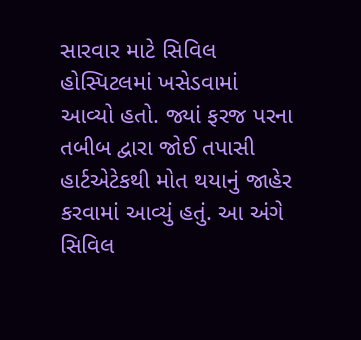સારવાર માટે સિવિલ હોસ્પિટલમાં ખસેડવામાં આવ્યો હતો. જ્યાં ફરજ પરના તબીબ દ્વારા જોઈ તપાસી હાર્ટએટેકથી મોત થયાનું જાહેર કરવામાં આવ્યું હતું. આ અંગે સિવિલ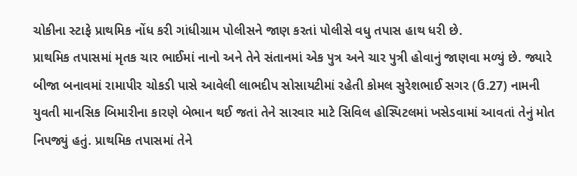ચોકીના સ્ટાફે પ્રાથમિક નોંધ કરી ગાંધીગ્રામ પોલીસને જાણ કરતાં પોલીસે વધુ તપાસ હાથ ધરી છે.
પ્રાથમિક તપાસમાં મૃતક ચાર ભાઈમાં નાનો અને તેને સંતાનમાં એક પુત્ર અને ચાર પુત્રી હોવાનું જાણવા મળ્યું છે. જ્યારે બીજા બનાવમાં રામાપીર ચોકડી પાસે આવેલી લાભદીપ સોસાયટીમાં રહેતી કોમલ સુરેશભાઈ સગર (ઉ.27) નામની યુવતી માનસિક બિમારીના કારણે બેભાન થઈ જતાં તેને સારવાર માટે સિવિલ હોસ્પિટલમાં ખસેડવામાં આવતાં તેનું મોત નિપજ્યું હતું. પ્રાથમિક તપાસમાં તેને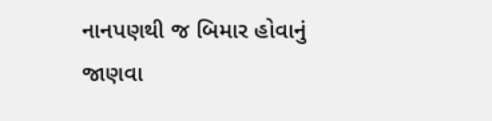નાનપણથી જ બિમાર હોવાનું જાણવા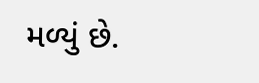મળ્યું છે.